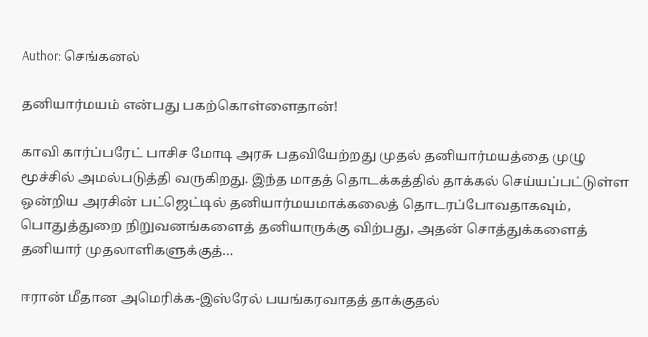Author: செங்கனல்

தனியார்மயம் என்பது பகற்கொள்ளைதான்!

காவி கார்ப்பரேட் பாசிச மோடி அரசு பதவியேற்றது முதல் தனியார்மயத்தை முழு மூச்சில் அமல்படுத்தி வருகிறது. இந்த மாதத் தொடக்கத்தில் தாக்கல் செய்யப்பட்டுள்ள ஒன்றிய அரசின் பட்ஜெட்டில் தனியார்மயமாக்கலைத் தொடரப்போவதாகவும், பொதுத்துறை நிறுவனங்களைத் தனியாருக்கு விற்பது, அதன் சொத்துக்களைத் தனியார் முதலாளிகளுக்குத்…

ஈரான் மீதான அமெரிக்க-இஸ்ரேல் பயங்கரவாதத் தாக்குதல்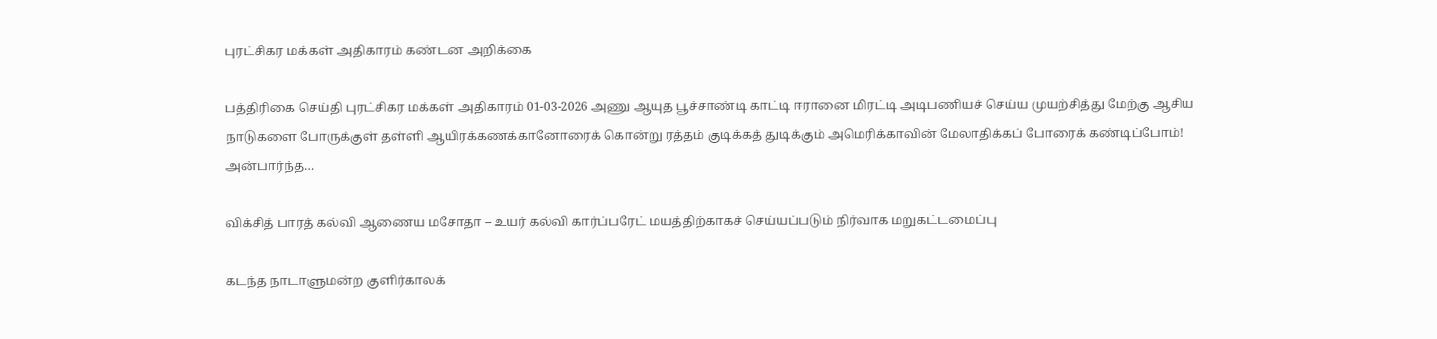புரட்சிகர மக்கள் அதிகாரம் கண்டன அறிக்கை

பத்திரிகை செய்தி புரட்சிகர மக்கள் அதிகாரம் 01-03-2026 அணு ஆயுத பூச்சாண்டி காட்டி ஈரானை மிரட்டி அடிபணியச் செய்ய முயற்சித்து மேற்கு ஆசிய நாடுகளை போருக்குள் தள்ளி ஆயிரக்கணக்கானோரைக் கொன்று ரத்தம் குடிக்கத் துடிக்கும் அமெரிக்காவின் மேலாதிக்கப் போரைக் கண்டிப்போம்! அன்பார்ந்த…

விக்சித் பாரத் கல்வி ஆணைய மசோதா – உயர் கல்வி கார்ப்பரேட் மயத்திற்காகச் செய்யப்படும் நிர்வாக மறுகட்டமைப்பு

கடந்த நாடாளுமன்ற குளிர்காலக்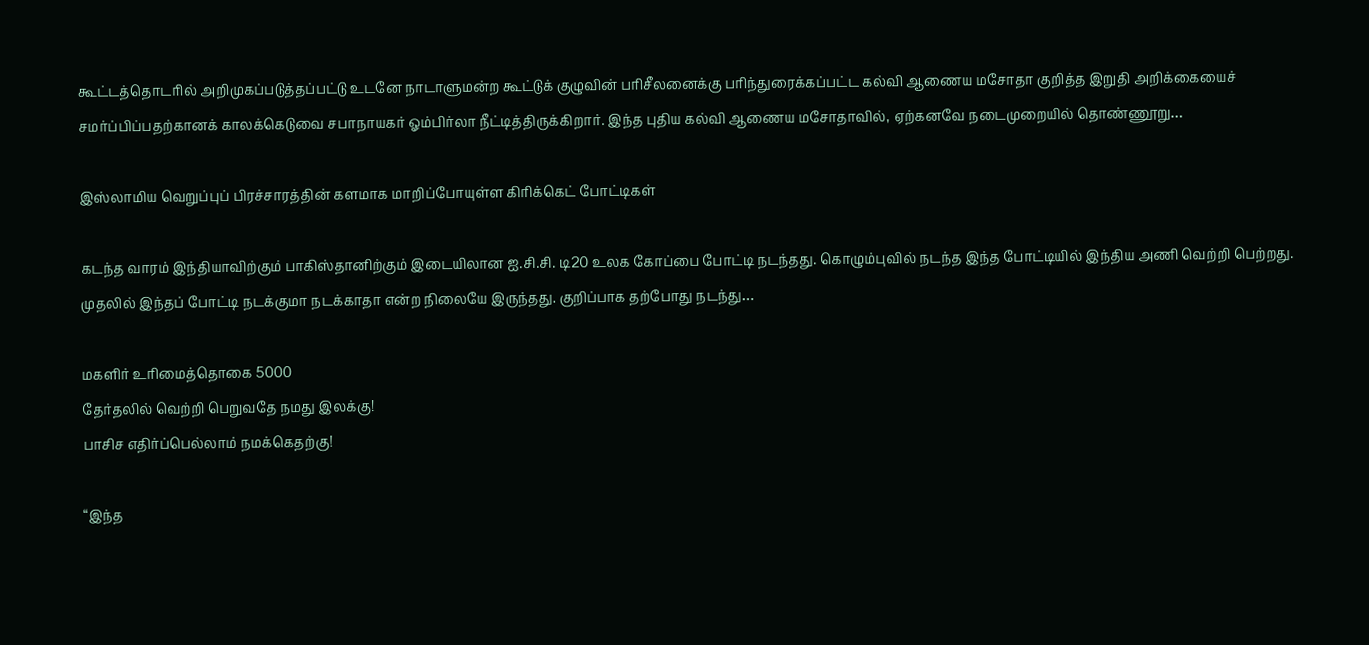கூட்டத்தொடரில் அறிமுகப்படுத்தப்பட்டு உடனே நாடாளுமன்ற கூட்டுக் குழுவின் பரிசீலனைக்கு பரிந்துரைக்கப்பட்ட கல்வி ஆணைய மசோதா குறித்த இறுதி அறிக்கையைச் சமர்ப்பிப்பதற்கானக் காலக்கெடுவை சபாநாயகர் ஓம்பிர்லா நீட்டித்திருக்கிறார். இந்த புதிய கல்வி ஆணைய மசோதாவில், ஏற்கனவே நடைமுறையில் தொண்ணூறு…

இஸ்லாமிய வெறுப்புப் பிரச்சாரத்தின் களமாக மாறிப்போயுள்ள கிரிக்கெட் போட்டிகள்

கடந்த வாரம் இந்தியாவிற்கும் பாகிஸ்தானிற்கும் இடையிலான ஐ.சி.சி. டி20 உலக கோப்பை போட்டி நடந்தது. கொழும்புவில் நடந்த இந்த போட்டியில் இந்திய அணி வெற்றி பெற்றது. முதலில் இந்தப் போட்டி நடக்குமா நடக்காதா என்ற நிலையே இருந்தது. குறிப்பாக தற்போது நடந்து…

மகளிர் உரிமைத்தொகை 5000
தேர்தலில் வெற்றி பெறுவதே நமது இலக்கு!
பாசிச எதிர்ப்பெல்லாம் நமக்கெதற்கு!

“இந்த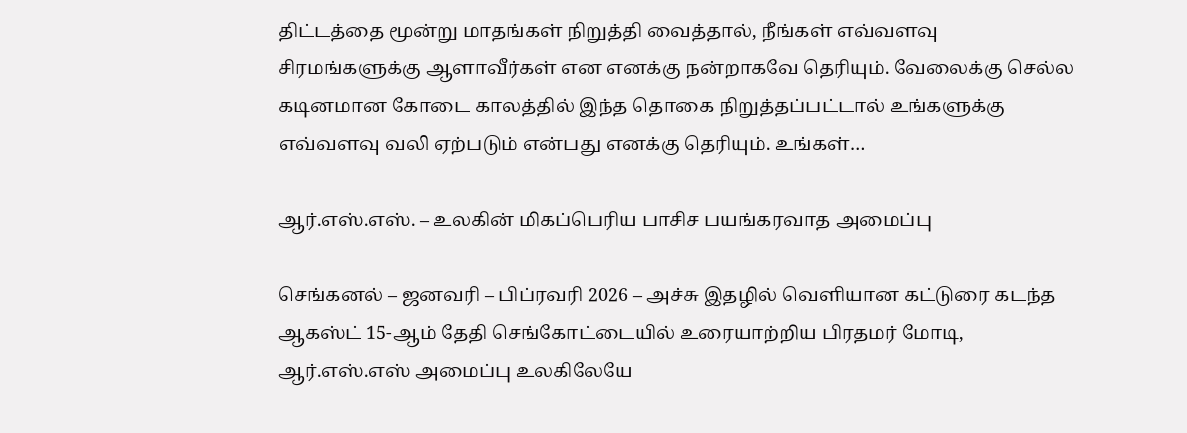திட்டத்தை மூன்று மாதங்கள் நிறுத்தி வைத்தால், நீங்கள் எவ்வளவு சிரமங்களுக்கு ஆளாவீர்கள் என எனக்கு நன்றாகவே தெரியும். வேலைக்கு செல்ல கடினமான கோடை காலத்தில் இந்த தொகை நிறுத்தப்பட்டால் உங்களுக்கு எவ்வளவு வலி ஏற்படும் என்பது எனக்கு தெரியும். உங்கள்…

ஆர்.எஸ்.எஸ். – உலகின் மிகப்பெரிய பாசிச பயங்கரவாத அமைப்பு

செங்கனல் – ஜனவரி – பிப்ரவரி 2026 – அச்சு இதழில் வெளியான கட்டுரை கடந்த ஆகஸ்ட் 15-ஆம் தேதி செங்கோட்டையில் உரையாற்றிய பிரதமர் மோடி, ஆர்.எஸ்.எஸ் அமைப்பு உலகிலேயே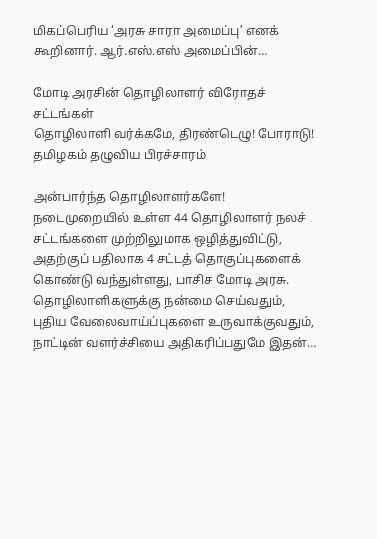மிகப்பெரிய ‘அரசு சாரா அமைப்பு’ எனக் கூறினார். ஆர்.எஸ்.எஸ் அமைப்பின்…

மோடி அரசின் தொழிலாளர் விரோதச் சட்டங்கள்
தொழிலாளி வர்க்கமே, திரண்டெழு! போராடு!
தமிழகம் தழுவிய பிரச்சாரம்

அன்பார்ந்த தொழிலாளர்களே! நடைமுறையில் உள்ள 44 தொழிலாளர் நலச் சட்டங்களை முற்றிலுமாக ஒழித்துவிட்டு, அதற்குப் பதிலாக 4 சட்டத் தொகுப்புகளைக் கொண்டு வந்துள்ளது, பாசிச மோடி அரசு. தொழிலாளிகளுக்கு நன்மை செய்வதும், புதிய வேலைவாய்ப்புகளை உருவாக்குவதும், நாட்டின் வளர்ச்சியை அதிகரிப்பதுமே இதன்…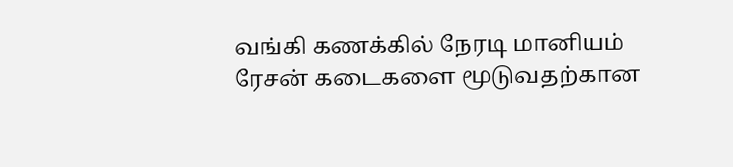வங்கி கணக்கில் நேரடி மானியம்
ரேசன் கடைகளை மூடுவதற்கான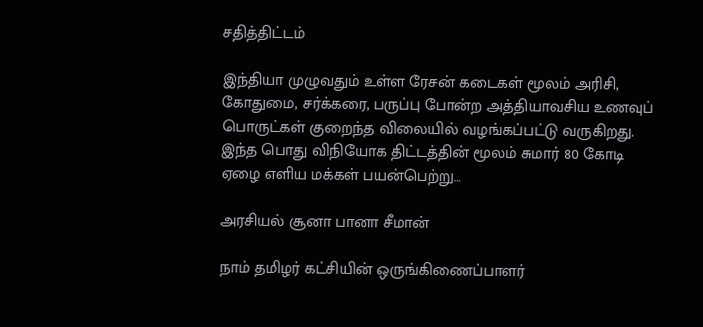சதித்திட்டம்

இந்தியா முழுவதும் உள்ள ரேசன் கடைகள் மூலம் அரிசி, கோதுமை, சர்க்கரை, பருப்பு போன்ற அத்தியாவசிய உணவுப் பொருட்கள் குறைந்த விலையில் வழங்கப்பட்டு வருகிறது. இந்த பொது விநியோக திட்டத்தின் மூலம் சுமார் 80 கோடி ஏழை எளிய மக்கள் பயன்பெற்று…

அரசியல் சூனா பானா சீமான்

நாம் தமிழர் கட்சியின் ஒருங்கிணைப்பாளர்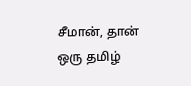சீமான், தான் ஒரு தமிழ்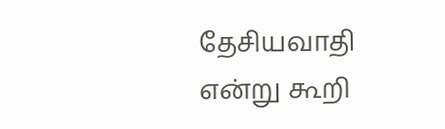தேசியவாதி என்று கூறி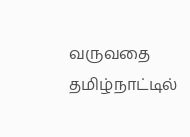வருவதை தமிழ்நாட்டில்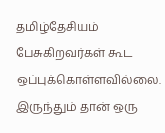தமிழ்தேசியம் பேசுகிறவர்கள் கூட ஒப்புக்கொள்ளவில்லை. இருந்தும் தான் ஒரு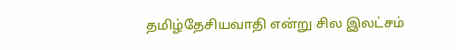தமிழ்தேசியவாதி என்று சில இலட்சம்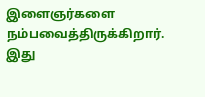இளைஞர்களை நம்பவைத்திருக்கிறார். இது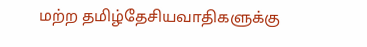மற்ற தமிழ்தேசியவாதிகளுக்கு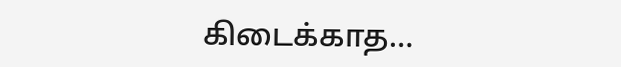கிடைக்காத…